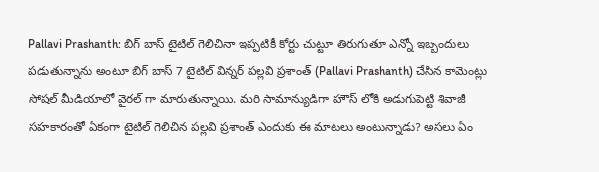Pallavi Prashanth: బిగ్ బాస్ టైటిల్ గెలిచినా ఇప్పటికీ కోర్టు చుట్టూ తిరుగుతూ ఎన్నో ఇబ్బందులు పడుతున్నాను అంటూ బిగ్ బాస్ 7 టైటిల్ విన్నర్ పల్లవి ప్రశాంత్ (Pallavi Prashanth) చేసిన కామెంట్లు సోషల్ మీడియాలో వైరల్ గా మారుతున్నాయి. మరి సామాన్యుడిగా హౌస్ లోకి అడుగుపెట్టి శివాజీ సహకారంతో ఏకంగా టైటిల్ గెలిచిన పల్లవి ప్రశాంత్ ఎందుకు ఈ మాటలు అంటున్నాడు? అసలు ఏం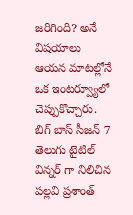జరిగింది? అనే విషయాలు ఆయన మాటల్లోనే ఒక ఇంటర్వ్యూలో చెప్పుకొచ్చారు.
బిగ్ బాస్ సీజన్ 7 తెలుగు టైటిల్ విన్నర్ గా నిలిచిన పల్లవి ప్రశాంత్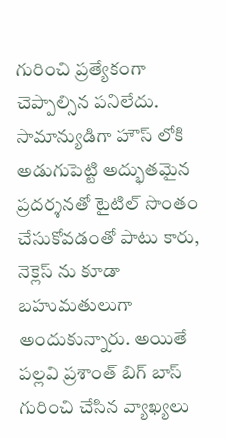గురించి ప్రత్యేకంగా చెప్పాల్సిన పనిలేదు. సామాన్యుడిగా హౌస్ లోకి అడుగుపెట్టి అద్భుతమైన ప్రదర్శనతో టైటిల్ సొంతం చేసుకోవడంతో పాటు కారు, నెక్లెస్ ను కూడా బహుమతులుగా అందుకున్నారు. అయితే పల్లవి ప్రశాంత్ బిగ్ బాస్ గురించి చేసిన వ్యాఖ్యలు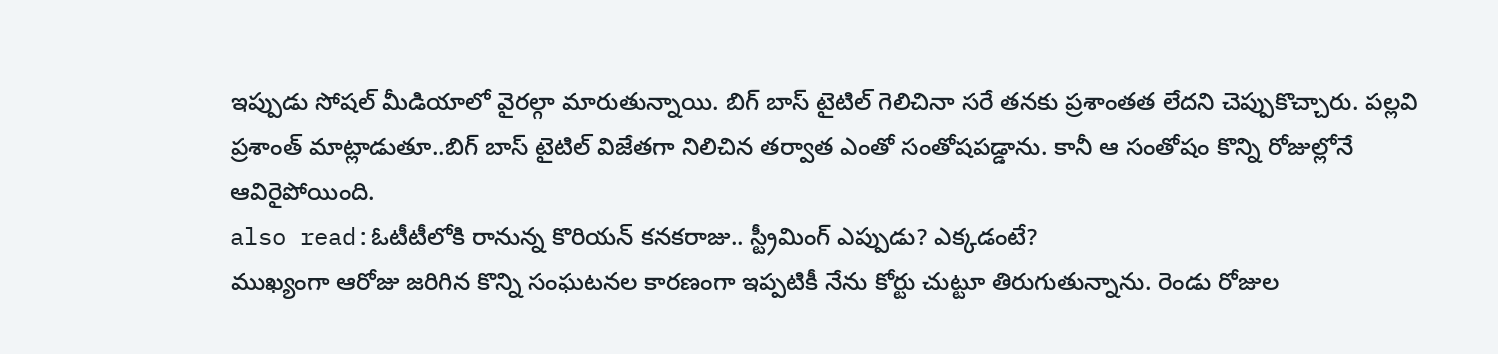ఇప్పుడు సోషల్ మీడియాలో వైరల్గా మారుతున్నాయి. బిగ్ బాస్ టైటిల్ గెలిచినా సరే తనకు ప్రశాంతత లేదని చెప్పుకొచ్చారు. పల్లవి ప్రశాంత్ మాట్లాడుతూ..బిగ్ బాస్ టైటిల్ విజేతగా నిలిచిన తర్వాత ఎంతో సంతోషపడ్డాను. కానీ ఆ సంతోషం కొన్ని రోజుల్లోనే ఆవిరైపోయింది.
also read:ఓటీటీలోకి రానున్న కొరియన్ కనకరాజు.. స్ట్రీమింగ్ ఎప్పుడు? ఎక్కడంటే?
ముఖ్యంగా ఆరోజు జరిగిన కొన్ని సంఘటనల కారణంగా ఇప్పటికీ నేను కోర్టు చుట్టూ తిరుగుతున్నాను. రెండు రోజుల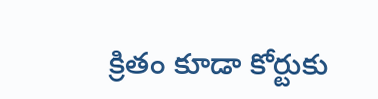క్రితం కూడా కోర్టుకు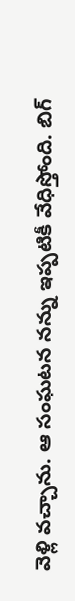వెళ్లి వచ్చాను. ఆ సంఘటన నన్ను ఇప్పటికీ వేధిస్తోంది. బిగ్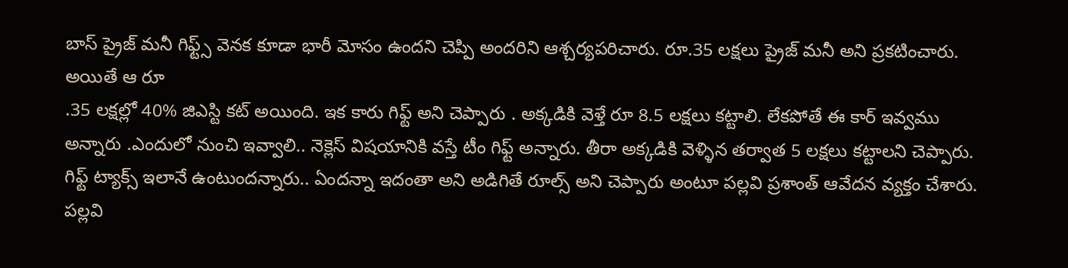బాస్ ప్రైజ్ మనీ గిఫ్ట్స్ వెనక కూడా భారీ మోసం ఉందని చెప్పి అందరిని ఆశ్చర్యపరిచారు. రూ.35 లక్షలు ప్రైజ్ మనీ అని ప్రకటించారు. అయితే ఆ రూ
.35 లక్షల్లో 40% జిఎస్టి కట్ అయింది. ఇక కారు గిఫ్ట్ అని చెప్పారు . అక్కడికి వెళ్తే రూ 8.5 లక్షలు కట్టాలి. లేకపోతే ఈ కార్ ఇవ్వము అన్నారు .ఎందులో నుంచి ఇవ్వాలి.. నెక్లెస్ విషయానికి వస్తే టీం గిఫ్ట్ అన్నారు. తీరా అక్కడికి వెళ్ళిన తర్వాత 5 లక్షలు కట్టాలని చెప్పారు. గిఫ్ట్ ట్యాక్స్ ఇలానే ఉంటుందన్నారు.. ఏందన్నా ఇదంతా అని అడిగితే రూల్స్ అని చెప్పారు అంటూ పల్లవి ప్రశాంత్ ఆవేదన వ్యక్తం చేశారు.
పల్లవి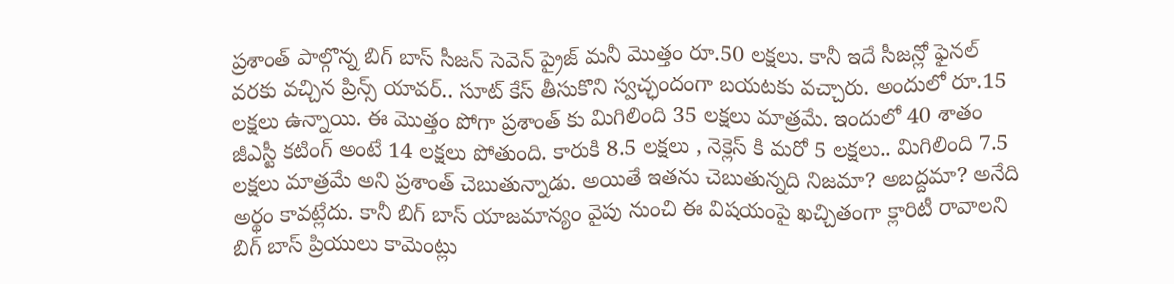ప్రశాంత్ పాల్గొన్న బిగ్ బాస్ సీజన్ సెవెన్ ప్రైజ్ మనీ మొత్తం రూ.50 లక్షలు. కానీ ఇదే సీజన్లో ఫైనల్ వరకు వచ్చిన ప్రిన్స్ యావర్.. సూట్ కేస్ తీసుకొని స్వచ్ఛందంగా బయటకు వచ్చారు. అందులో రూ.15 లక్షలు ఉన్నాయి. ఈ మొత్తం పోగా ప్రశాంత్ కు మిగిలింది 35 లక్షలు మాత్రమే. ఇందులో 40 శాతం జీఎస్టీ కటింగ్ అంటే 14 లక్షలు పోతుంది. కారుకి 8.5 లక్షలు , నెక్లెస్ కి మరో 5 లక్షలు.. మిగిలింది 7.5 లక్షలు మాత్రమే అని ప్రశాంత్ చెబుతున్నాడు. అయితే ఇతను చెబుతున్నది నిజమా? అబద్దమా? అనేది అర్థం కావట్లేదు. కానీ బిగ్ బాస్ యాజమాన్యం వైపు నుంచి ఈ విషయంపై ఖచ్చితంగా క్లారిటీ రావాలని బిగ్ బాస్ ప్రియులు కామెంట్లు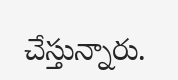చేస్తున్నారు.